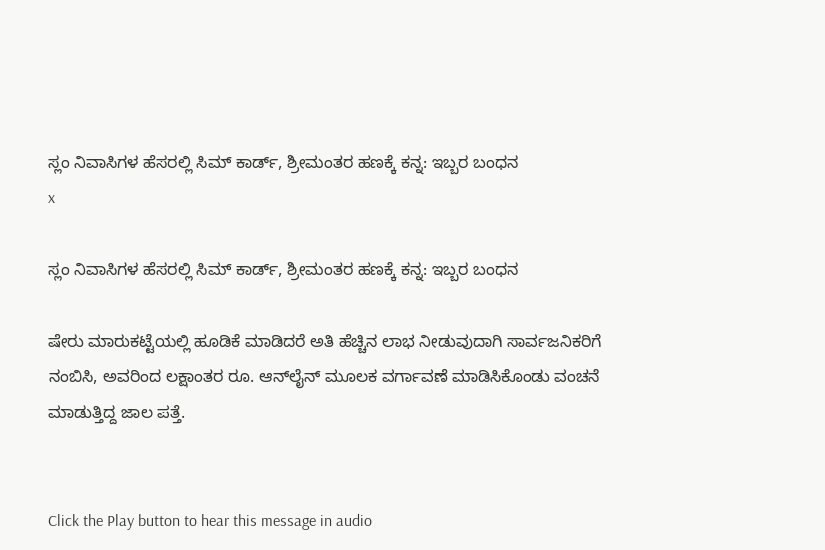ಸ್ಲಂ ನಿವಾಸಿಗಳ ಹೆಸರಲ್ಲಿ ಸಿಮ್ ಕಾರ್ಡ್, ಶ್ರೀಮಂತರ ಹಣಕ್ಕೆ ಕನ್ನ: ಇಬ್ಬರ ಬಂಧನ
x

ಸ್ಲಂ ನಿವಾಸಿಗಳ ಹೆಸರಲ್ಲಿ ಸಿಮ್ ಕಾರ್ಡ್, ಶ್ರೀಮಂತರ ಹಣಕ್ಕೆ ಕನ್ನ: ಇಬ್ಬರ ಬಂಧನ

ಷೇರು ಮಾರುಕಟ್ಟೆಯಲ್ಲಿ ಹೂಡಿಕೆ ಮಾಡಿದರೆ ಅತಿ ಹೆಚ್ಚಿನ ಲಾಭ ನೀಡುವುದಾಗಿ ಸಾರ್ವಜನಿಕರಿಗೆ ನಂಬಿಸಿ, ಅವರಿಂದ ಲಕ್ಷಾಂತರ ರೂ. ಆನ್‌ಲೈನ್ ಮೂಲಕ ವರ್ಗಾವಣೆ ಮಾಡಿಸಿಕೊಂಡು ವಂಚನೆ ಮಾಡುತ್ತಿದ್ದ ಜಾಲ ಪತ್ತೆ.


Click the Play button to hear this message in audio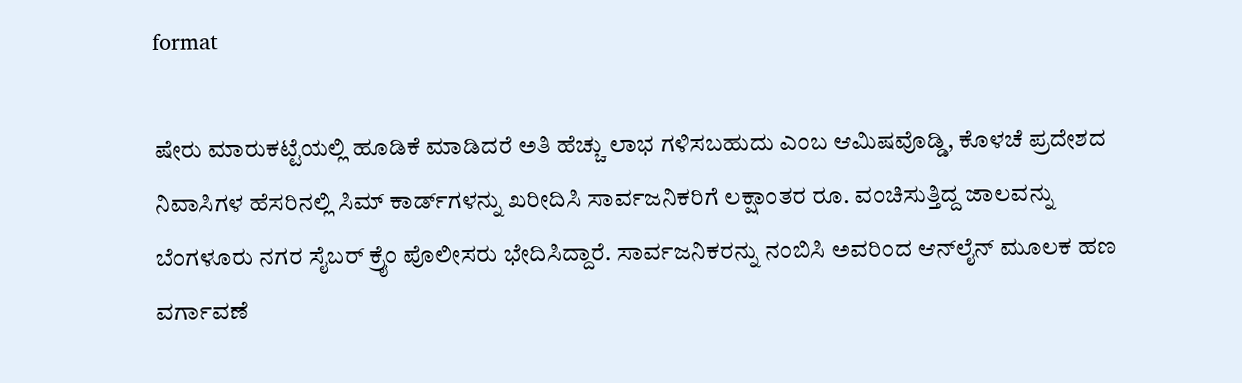format

ಷೇರು ಮಾರುಕಟ್ಟೆಯಲ್ಲಿ ಹೂಡಿಕೆ ಮಾಡಿದರೆ ಅತಿ ಹೆಚ್ಚು ಲಾಭ ಗಳಿಸಬಹುದು ಎಂಬ ಆಮಿಷವೊಡ್ಡಿ, ಕೊಳಚೆ ಪ್ರದೇಶದ ನಿವಾಸಿಗಳ ಹೆಸರಿನಲ್ಲಿ ಸಿಮ್ ಕಾರ್ಡ್‌ಗಳನ್ನು ಖರೀದಿಸಿ ಸಾರ್ವಜನಿಕರಿಗೆ ಲಕ್ಷಾಂತರ ರೂ. ವಂಚಿಸುತ್ತಿದ್ದ ಜಾಲವನ್ನು ಬೆಂಗಳೂರು ನಗರ ಸೈಬರ್ ಕ್ರೈಂ ಪೊಲೀಸರು ಭೇದಿಸಿದ್ದಾರೆ. ಸಾರ್ವಜನಿಕರನ್ನು ನಂಬಿಸಿ ಅವರಿಂದ ಆನ್‌ಲೈನ್ ಮೂಲಕ ಹಣ ವರ್ಗಾವಣೆ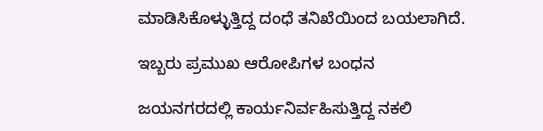ಮಾಡಿಸಿಕೊಳ್ಳುತ್ತಿದ್ದ ದಂಧೆ ತನಿಖೆಯಿಂದ ಬಯಲಾಗಿದೆ.

ಇಬ್ಬರು ಪ್ರಮುಖ ಆರೋಪಿಗಳ ಬಂಧನ

ಜಯನಗರದಲ್ಲಿ ಕಾರ್ಯನಿರ್ವಹಿಸುತ್ತಿದ್ದ ನಕಲಿ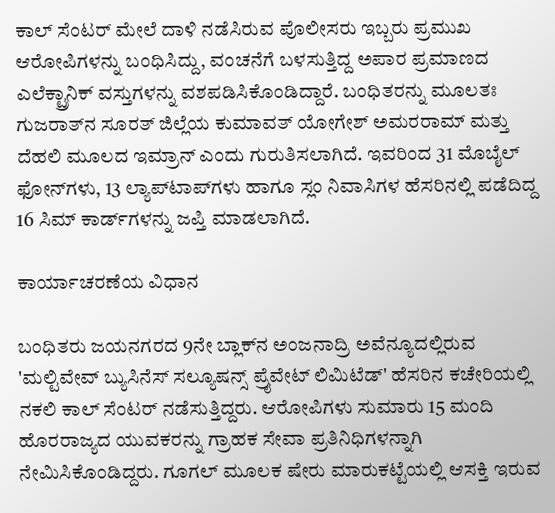ಕಾಲ್ ಸೆಂಟರ್ ಮೇಲೆ ದಾಳಿ ನಡೆಸಿರುವ ಪೊಲೀಸರು ಇಬ್ಬರು ಪ್ರಮುಖ ಆರೋಪಿಗಳನ್ನು ಬಂಧಿಸಿದ್ದು, ವಂಚನೆಗೆ ಬಳಸುತ್ತಿದ್ದ ಅಪಾರ ಪ್ರಮಾಣದ ಎಲೆಕ್ಟ್ರಾನಿಕ್ ವಸ್ತುಗಳನ್ನು ವಶಪಡಿಸಿಕೊಂಡಿದ್ದಾರೆ. ಬಂಧಿತರನ್ನು ಮೂಲತಃ ಗುಜರಾತ್‌ನ ಸೂರತ್ ಜಿಲ್ಲೆಯ ಕುಮಾವತ್ ಯೋಗೇಶ್ ಅಮರರಾಮ್ ಮತ್ತು ದೆಹಲಿ ಮೂಲದ ಇಮ್ರಾನ್ ಎಂದು ಗುರುತಿಸಲಾಗಿದೆ. ಇವರಿಂದ 31 ಮೊಬೈಲ್ ಫೋನ್‌ಗಳು, 13 ಲ್ಯಾಪ್‌ಟಾಪ್‌ಗಳು ಹಾಗೂ ಸ್ಲಂ ನಿವಾಸಿಗಳ ಹೆಸರಿನಲ್ಲಿ ಪಡೆದಿದ್ದ 16 ಸಿಮ್ ಕಾರ್ಡ್‌ಗಳನ್ನು ಜಪ್ತಿ ಮಾಡಲಾಗಿದೆ.

ಕಾರ್ಯಾಚರಣೆಯ ವಿಧಾನ

ಬಂಧಿತರು ಜಯನಗರದ 9ನೇ ಬ್ಲಾಕ್‌ನ ಅಂಜನಾದ್ರಿ ಅವೆನ್ಯೂದಲ್ಲಿರುವ 'ಮಲ್ಟಿವೇವ್ ಬ್ಯುಸಿನೆಸ್ ಸಲ್ಯೂಷನ್ಸ್ ಪ್ರೈವೇಟ್ ಲಿಮಿಟೆಡ್' ಹೆಸರಿನ ಕಚೇರಿಯಲ್ಲಿ ನಕಲಿ ಕಾಲ್ ಸೆಂಟರ್ ನಡೆಸುತ್ತಿದ್ದರು. ಆರೋಪಿಗಳು ಸುಮಾರು 15 ಮಂದಿ ಹೊರರಾಜ್ಯದ ಯುವಕರನ್ನು ಗ್ರಾಹಕ ಸೇವಾ ಪ್ರತಿನಿಧಿಗಳನ್ನಾಗಿ ನೇಮಿಸಿಕೊಂಡಿದ್ದರು. ಗೂಗಲ್ ಮೂಲಕ ಷೇರು ಮಾರುಕಟ್ಟೆಯಲ್ಲಿ ಆಸಕ್ತಿ ಇರುವ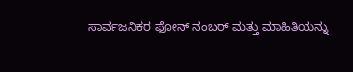ಸಾರ್ವಜನಿಕರ ಫೋನ್ ನಂಬರ್ ಮತ್ತು ಮಾಹಿತಿಯನ್ನು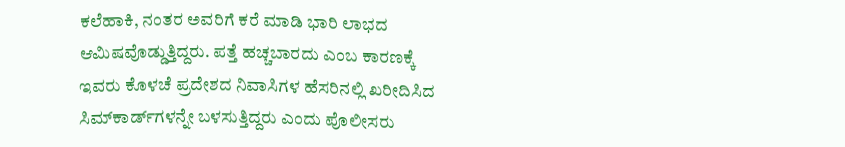ಕಲೆಹಾಕಿ, ನಂತರ ಅವರಿಗೆ ಕರೆ ಮಾಡಿ ಭಾರಿ ಲಾಭದ ಆಮಿಷವೊಡ್ಡುತ್ತಿದ್ದರು. ಪತ್ತೆ ಹಚ್ಚಬಾರದು ಎಂಬ ಕಾರಣಕ್ಕೆ ಇವರು ಕೊಳಚೆ ಪ್ರದೇಶದ ನಿವಾಸಿಗಳ ಹೆಸರಿನಲ್ಲಿ ಖರೀದಿಸಿದ ಸಿಮ್‌ಕಾರ್ಡ್‌ಗಳನ್ನೇ ಬಳಸುತ್ತಿದ್ದರು ಎಂದು ಪೊಲೀಸರು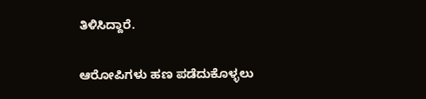ತಿಳಿಸಿದ್ದಾರೆ.

ಆರೋಪಿಗಳು ಹಣ ಪಡೆದುಕೊಳ್ಳಲು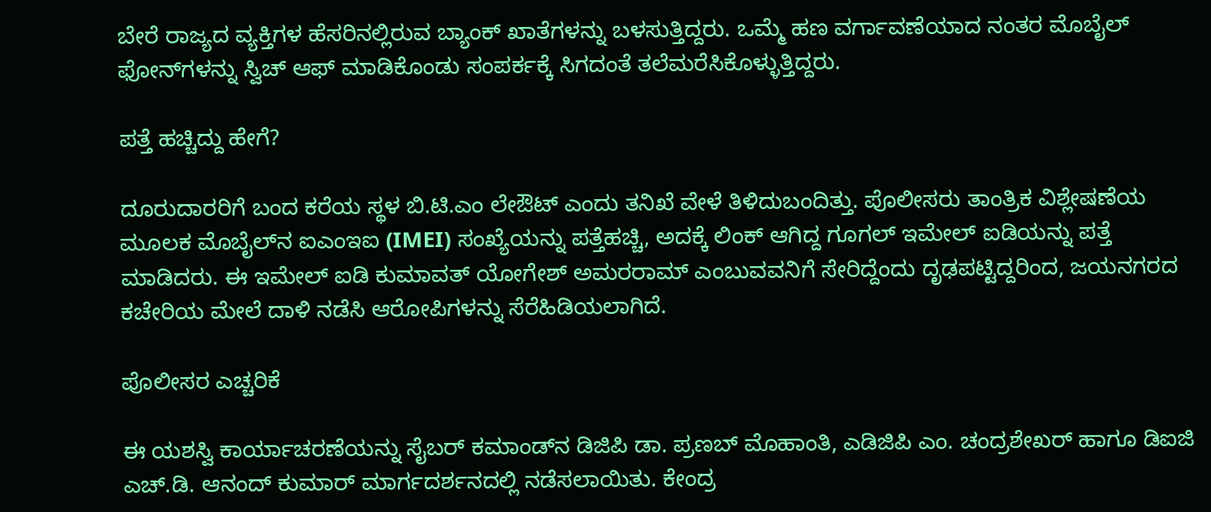ಬೇರೆ ರಾಜ್ಯದ ವ್ಯಕ್ತಿಗಳ ಹೆಸರಿನಲ್ಲಿರುವ ಬ್ಯಾಂಕ್ ಖಾತೆಗಳನ್ನು ಬಳಸುತ್ತಿದ್ದರು. ಒಮ್ಮೆ ಹಣ ವರ್ಗಾವಣೆಯಾದ ನಂತರ ಮೊಬೈಲ್ ಫೋನ್‌ಗಳನ್ನು ಸ್ವಿಚ್ ಆಫ್ ಮಾಡಿಕೊಂಡು ಸಂಪರ್ಕಕ್ಕೆ ಸಿಗದಂತೆ ತಲೆಮರೆಸಿಕೊಳ್ಳುತ್ತಿದ್ದರು.

ಪತ್ತೆ ಹಚ್ಚಿದ್ದು ಹೇಗೆ?

ದೂರುದಾರರಿಗೆ ಬಂದ ಕರೆಯ ಸ್ಥಳ ಬಿ.ಟಿ.ಎಂ ಲೇಔಟ್ ಎಂದು ತನಿಖೆ ವೇಳೆ ತಿಳಿದುಬಂದಿತ್ತು. ಪೊಲೀಸರು ತಾಂತ್ರಿಕ ವಿಶ್ಲೇಷಣೆಯ ಮೂಲಕ ಮೊಬೈಲ್‌ನ ಐಎಂಇಐ (IMEI) ಸಂಖ್ಯೆಯನ್ನು ಪತ್ತೆಹಚ್ಚಿ, ಅದಕ್ಕೆ ಲಿಂಕ್ ಆಗಿದ್ದ ಗೂಗಲ್ ಇಮೇಲ್ ಐಡಿಯನ್ನು ಪತ್ತೆ ಮಾಡಿದರು. ಈ ಇಮೇಲ್ ಐಡಿ ಕುಮಾವತ್ ಯೋಗೇಶ್ ಅಮರರಾಮ್ ಎಂಬುವವನಿಗೆ ಸೇರಿದ್ದೆಂದು ದೃಢಪಟ್ಟಿದ್ದರಿಂದ, ಜಯನಗರದ ಕಚೇರಿಯ ಮೇಲೆ ದಾಳಿ ನಡೆಸಿ ಆರೋಪಿಗಳನ್ನು ಸೆರೆಹಿಡಿಯಲಾಗಿದೆ.

ಪೊಲೀಸರ ಎಚ್ಚರಿಕೆ

ಈ ಯಶಸ್ವಿ ಕಾರ್ಯಾಚರಣೆಯನ್ನು ಸೈಬರ್ ಕಮಾಂಡ್‌ನ ಡಿಜಿಪಿ ಡಾ. ಪ್ರಣಬ್ ಮೊಹಾಂತಿ, ಎಡಿಜಿಪಿ ಎಂ. ಚಂದ್ರಶೇಖರ್ ಹಾಗೂ ಡಿಐಜಿ ಎಚ್.ಡಿ. ಆನಂದ್ ಕುಮಾರ್ ಮಾರ್ಗದರ್ಶನದಲ್ಲಿ ನಡೆಸಲಾಯಿತು. ಕೇಂದ್ರ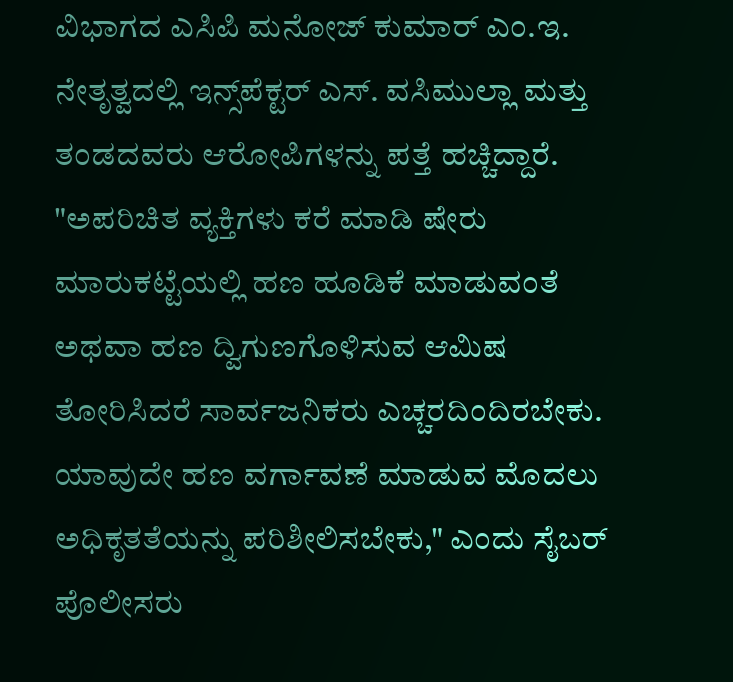ವಿಭಾಗದ ಎಸಿಪಿ ಮನೋಜ್ ಕುಮಾರ್ ಎಂ.ಇ. ನೇತೃತ್ವದಲ್ಲಿ ಇನ್ಸ್‌ಪೆಕ್ಟರ್ ಎಸ್. ವಸಿಮುಲ್ಲಾ ಮತ್ತು ತಂಡದವರು ಆರೋಪಿಗಳನ್ನು ಪತ್ತೆ ಹಚ್ಚಿದ್ದಾರೆ. "ಅಪರಿಚಿತ ವ್ಯಕ್ತಿಗಳು ಕರೆ ಮಾಡಿ ಷೇರು ಮಾರುಕಟ್ಟೆಯಲ್ಲಿ ಹಣ ಹೂಡಿಕೆ ಮಾಡುವಂತೆ ಅಥವಾ ಹಣ ದ್ವಿಗುಣಗೊಳಿಸುವ ಆಮಿಷ ತೋರಿಸಿದರೆ ಸಾರ್ವಜನಿಕರು ಎಚ್ಚರದಿಂದಿರಬೇಕು. ಯಾವುದೇ ಹಣ ವರ್ಗಾವಣೆ ಮಾಡುವ ಮೊದಲು ಅಧಿಕೃತತೆಯನ್ನು ಪರಿಶೀಲಿಸಬೇಕು," ಎಂದು ಸೈಬರ್ ಪೊಲೀಸರು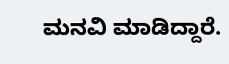ಮನವಿ ಮಾಡಿದ್ದಾರೆ.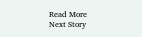Read More
Next Story